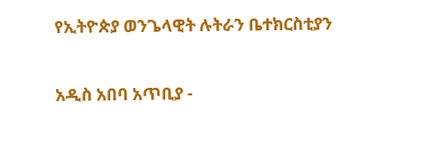የኢትዮጵያ ወንጌላዊት ሉትራን ቤተክርስቲያን

አዲስ አበባ አጥቢያ -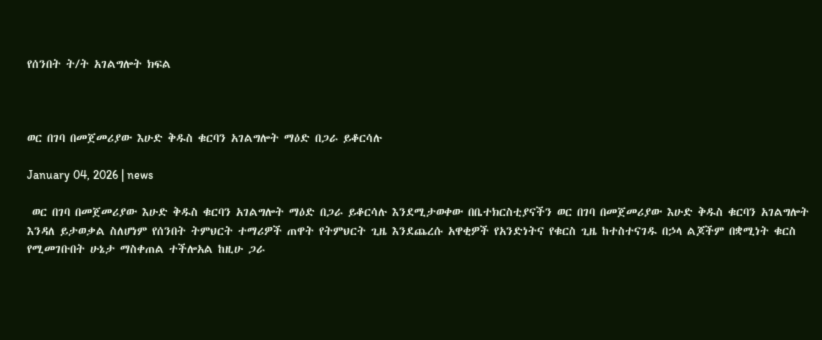የሰንበት ት/ት አገልግሎት ክፍል



ወር በገባ በመጀመሪያው እሁድ ቅዱስ ቁርባን አገልግሎት ማዕድ በጋራ ይቆርሳሉ

January 04, 2026 | news

 ወር በገባ በመጀመሪያው እሁድ ቅዱስ ቁርባን አገልግሎት ማዕድ በጋራ ይቆርሳሉ እንደሚታወቀው በቤተክርስቲያናችን ወር በገባ በመጀመሪያው እሁድ ቅዱስ ቁርባን አገልግሎት እንዳለ ይታወቃል ስለሆነም የሰንበት ትምህርት ተማሪዎች ጠዋት የትምህርት ጊዜ እንደጨረሱ አዋቂዎች የአንድነትና የቁርስ ጊዜ ከተስተናገዱ በኃላ ልጆችም በቋሚነት ቁርስ የሚመገቡበት ሁኔታ ማስቀጠል ተችሎአል ከዚሁ ጋራ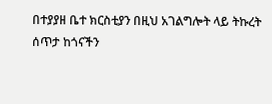በተያያዘ ቤተ ክርስቲያን በዚህ አገልግሎት ላይ ትኩረት ሰጥታ ከጎናችን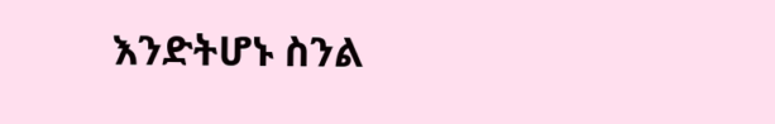እንድትሆኑ ስንል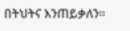በትህትና እንጠይቃለን፡፡